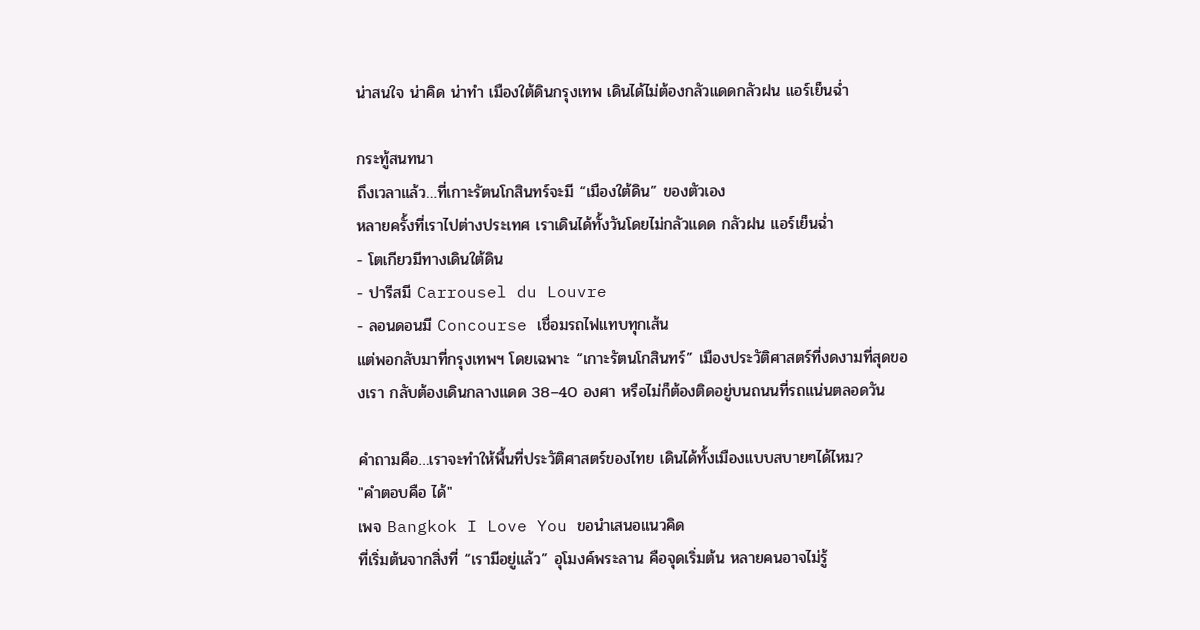น่าสนใจ น่าคิด น่าทำ เมืองใต้ดินกรุงเทพ เดินได้ไม่ต้องกลัวแดดกลัวฝน แอร์เย็นฉ่ำ

กระทู้สนทนา
ถึงเวลาแล้ว…ที่เกาะรัตนโกสินทร์จะมี “เมืองใต้ดิน” ของตัวเอง
หลายครั้งที่เราไปต่างประเทศ เราเดินได้ทั้งวันโดยไม่กลัวแดด กลัวฝน แอร์เย็นฉ่ำ
- โตเกียวมีทางเดินใต้ดิน
- ปารีสมี Carrousel du Louvre
- ลอนดอนมี Concourse เชื่อมรถไฟแทบทุกเส้น
แต่พอกลับมาที่กรุงเทพฯ โดยเฉพาะ “เกาะรัตนโกสินทร์” เมืองประวัติศาสตร์ที่งดงามที่สุดของเรา กลับต้องเดินกลางแดด 38–40 องศา หรือไม่ก็ต้องติดอยู่บนถนนที่รถแน่นตลอดวัน

คำถามคือ…เราจะทำให้พื้นที่ประวัติศาสตร์ของไทย เดินได้ทั้งเมืองแบบสบายๆได้ไหม?
"คำตอบคือ ได้"
เพจ Bangkok I Love You ขอนำเสนอแนวคิด
ที่เริ่มต้นจากสิ่งที่ “เรามีอยู่แล้ว” อุโมงค์พระลาน คือจุดเริ่มต้น หลายคนอาจไม่รู้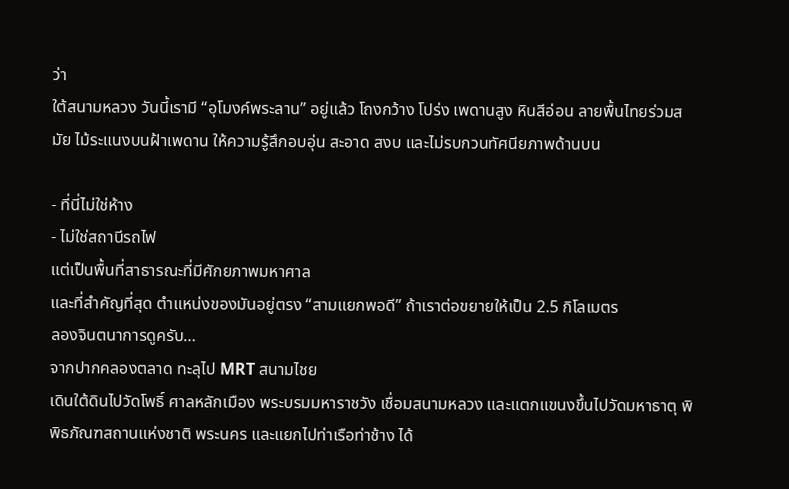ว่า
ใต้สนามหลวง วันนี้เรามี “อุโมงค์พระลาน” อยู่แล้ว โถงกว้าง โปร่ง เพดานสูง หินสีอ่อน ลายพื้นไทยร่วมสมัย ไม้ระแนงบนฝ้าเพดาน ให้ความรู้สึกอบอุ่น สะอาด สงบ และไม่รบกวนทัศนียภาพด้านบน

- ที่นี่ไม่ใช่ห้าง
- ไม่ใช่สถานีรถไฟ
แต่เป็นพื้นที่สาธารณะที่มีศักยภาพมหาศาล
และที่สำคัญที่สุด ตำแหน่งของมันอยู่ตรง “สามแยกพอดี” ถ้าเราต่อขยายให้เป็น 2.5 กิโลเมตร
ลองจินตนาการดูครับ…
จากปากคลองตลาด ทะลุไป MRT สนามไชย
เดินใต้ดินไปวัดโพธิ์ ศาลหลักเมือง พระบรมมหาราชวัง เชื่อมสนามหลวง และแตกแขนงขึ้นไปวัดมหาธาตุ พิพิธภัณฑสถานแห่งชาติ พระนคร และแยกไปท่าเรือท่าช้าง ได้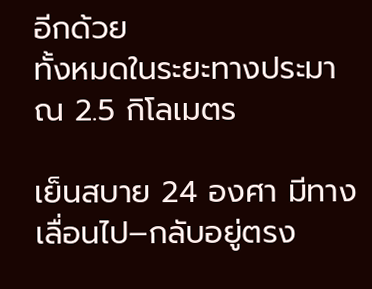อีกด้วย
ทั้งหมดในระยะทางประมาณ 2.5 กิโลเมตร

เย็นสบาย 24 องศา มีทางเลื่อนไป–กลับอยู่ตรง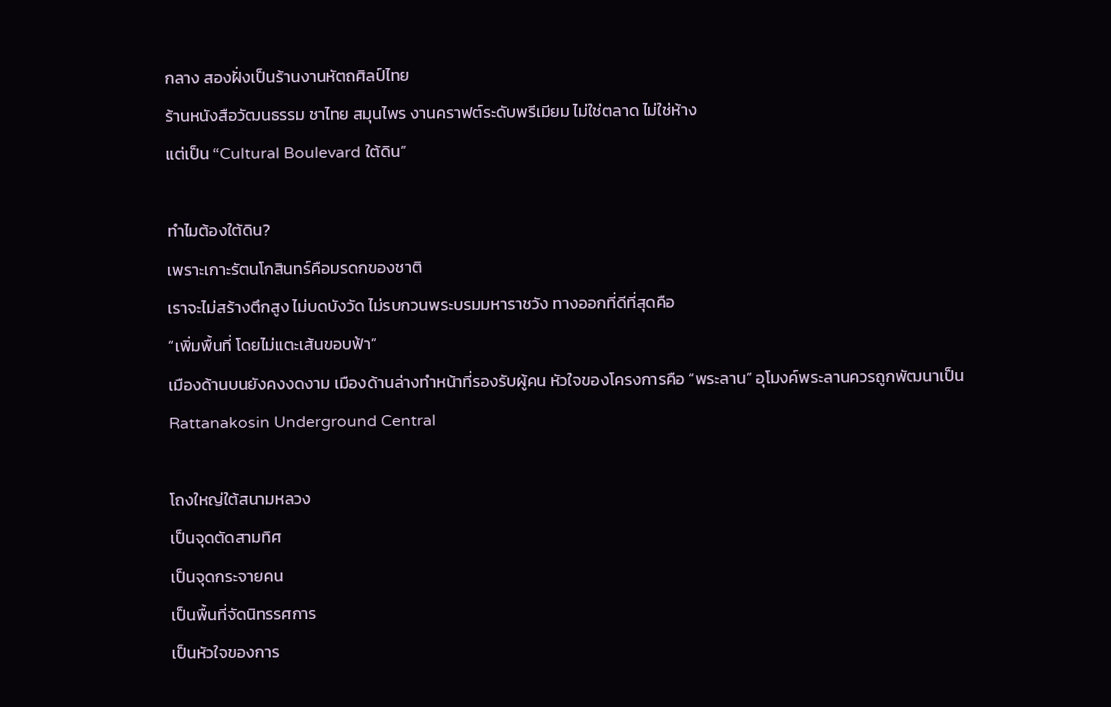กลาง สองฝั่งเป็นร้านงานหัตถศิลป์ไทย
ร้านหนังสือวัฒนธรรม ชาไทย สมุนไพร งานคราฟต์ระดับพรีเมียม ไม่ใช่ตลาด ไม่ใช่ห้าง
แต่เป็น “Cultural Boulevard ใต้ดิน”

ทำไมต้องใต้ดิน?
เพราะเกาะรัตนโกสินทร์คือมรดกของชาติ
เราจะไม่สร้างตึกสูง ไม่บดบังวัด ไม่รบกวนพระบรมมหาราชวัง ทางออกที่ดีที่สุดคือ
“เพิ่มพื้นที่ โดยไม่แตะเส้นขอบฟ้า”
เมืองด้านบนยังคงงดงาม เมืองด้านล่างทำหน้าที่รองรับผู้คน หัวใจของโครงการคือ “พระลาน” อุโมงค์พระลานควรถูกพัฒนาเป็น
Rattanakosin Underground Central

โถงใหญ่ใต้สนามหลวง
เป็นจุดตัดสามทิศ
เป็นจุดกระจายคน
เป็นพื้นที่จัดนิทรรศการ
เป็นหัวใจของการ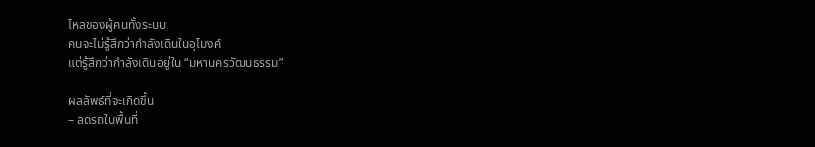ไหลของผู้คนทั้งระบบ
คนจะไม่รู้สึกว่ากำลังเดินในอุโมงค์
แต่รู้สึกว่ากำลังเดินอยู่ใน “มหานครวัฒนธรรม”

ผลลัพธ์ที่จะเกิดขึ้น
– ลดรถในพื้นที่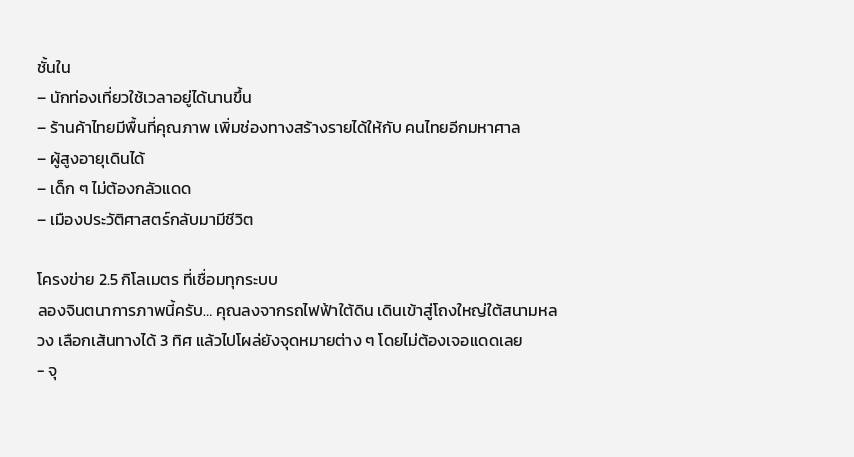ชั้นใน
– นักท่องเที่ยวใช้เวลาอยู่ได้นานขึ้น
– ร้านค้าไทยมีพื้นที่คุณภาพ เพิ่มช่องทางสร้างรายได้ให้กับ คนไทยอีกมหาศาล
– ผู้สูงอายุเดินได้
– เด็ก ๆ ไม่ต้องกลัวแดด
– เมืองประวัติศาสตร์กลับมามีชีวิต

โครงข่าย 2.5 กิโลเมตร ที่เชื่อมทุกระบบ
ลองจินตนาการภาพนี้ครับ… คุณลงจากรถไฟฟ้าใต้ดิน เดินเข้าสู่โถงใหญ่ใต้สนามหลวง เลือกเส้นทางได้ 3 ทิศ แล้วไปโผล่ยังจุดหมายต่าง ๆ โดยไม่ต้องเจอแดดเลย
- จุ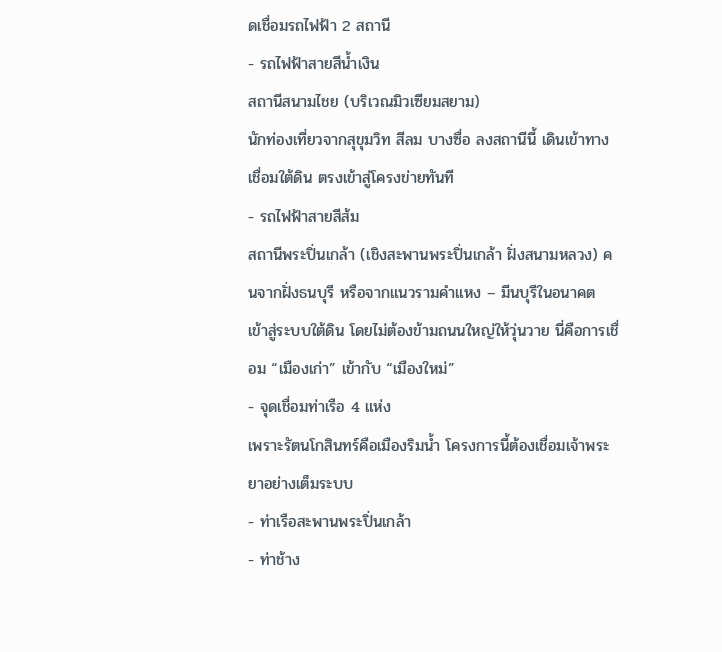ดเชื่อมรถไฟฟ้า 2 สถานี
- รถไฟฟ้าสายสีน้ำเงิน
สถานีสนามไชย (บริเวณมิวเซียมสยาม)
นักท่องเที่ยวจากสุขุมวิท สีลม บางซื่อ ลงสถานีนี้ เดินเข้าทางเชื่อมใต้ดิน ตรงเข้าสู่โครงข่ายทันที
- รถไฟฟ้าสายสีส้ม
สถานีพระปิ่นเกล้า (เชิงสะพานพระปิ่นเกล้า ฝั่งสนามหลวง) คนจากฝั่งธนบุรี หรือจากแนวรามคำแหง – มีนบุรีในอนาคต เข้าสู่ระบบใต้ดิน โดยไม่ต้องข้ามถนนใหญ่ให้วุ่นวาย นี่คือการเชื่อม “เมืองเก่า” เข้ากับ “เมืองใหม่”
- จุดเชื่อมท่าเรือ 4 แห่ง
เพราะรัตนโกสินทร์คือเมืองริมน้ำ โครงการนี้ต้องเชื่อมเจ้าพระยาอย่างเต็มระบบ
- ท่าเรือสะพานพระปิ่นเกล้า
- ท่าช้าง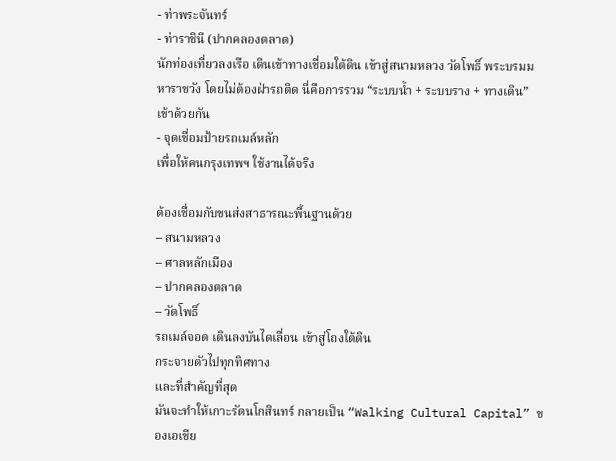- ท่าพระจันทร์
- ท่าราชินี (ปากคลองตลาด)
นักท่องเที่ยวลงเรือ เดินเข้าทางเชื่อมใต้ดิน เข้าสู่สนามหลวง วัดโพธิ์ พระบรมมหาราชวัง โดยไม่ต้องฝ่ารถติด นี่คือการรวม “ระบบน้ำ + ระบบราง + ทางเดิน” เข้าด้วยกัน
- จุดเชื่อมป้ายรถเมล์หลัก
เพื่อให้คนกรุงเทพฯ ใช้งานได้จริง

ต้องเชื่อมกับขนส่งสาธารณะพื้นฐานด้วย
– สนามหลวง
– ศาลหลักเมือง
– ปากคลองตลาด
– วัดโพธิ์
รถเมล์จอด เดินลงบันไดเลื่อน เข้าสู่โถงใต้ดิน
กระจายตัวไปทุกทิศทาง
และที่สำคัญที่สุด
มันจะทำให้เกาะรัตนโกสินทร์ กลายเป็น “Walking Cultural Capital” ของเอเชีย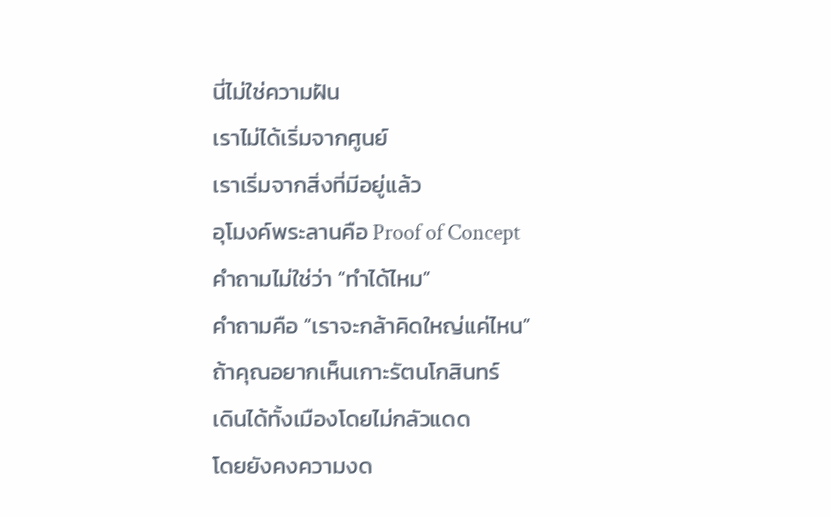นี่ไม่ใช่ความฝัน
เราไม่ได้เริ่มจากศูนย์
เราเริ่มจากสิ่งที่มีอยู่แล้ว
อุโมงค์พระลานคือ Proof of Concept
คำถามไม่ใช่ว่า “ทำได้ไหม”
คำถามคือ “เราจะกล้าคิดใหญ่แค่ไหน”
ถ้าคุณอยากเห็นเกาะรัตนโกสินทร์
เดินได้ทั้งเมืองโดยไม่กลัวแดด
โดยยังคงความงด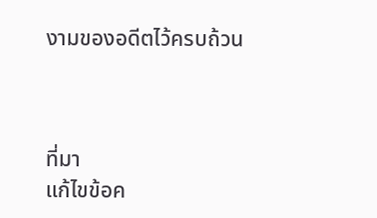งามของอดีตไว้ครบถ้วน



ที่มา
แก้ไขข้อค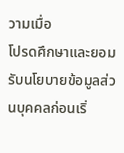วามเมื่อ
โปรดศึกษาและยอมรับนโยบายข้อมูลส่วนบุคคลก่อนเริ่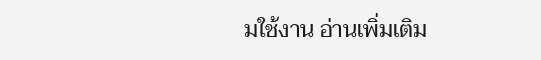มใช้งาน อ่านเพิ่มเติม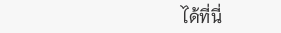ได้ที่นี่